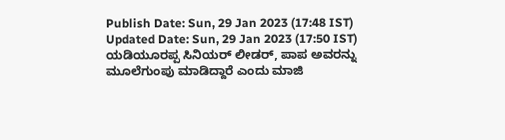Publish Date: Sun, 29 Jan 2023 (17:48 IST)
Updated Date: Sun, 29 Jan 2023 (17:50 IST)
ಯಡಿಯೂರಪ್ಪ ಸಿನಿಯರ್ ಲೀಡರ್, ಪಾಪ ಅವರನ್ನು ಮೂಲೆಗುಂಪು ಮಾಡಿದ್ದಾರೆ ಎಂದು ಮಾಜಿ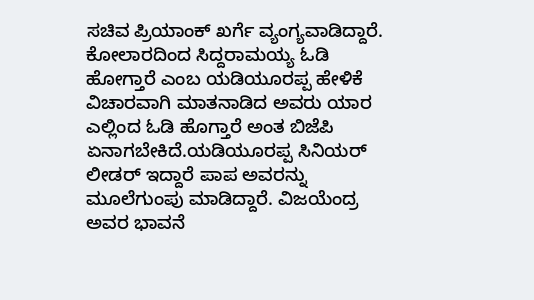ಸಚಿವ ಪ್ರಿಯಾಂಕ್ ಖರ್ಗೆ ವ್ಯಂಗ್ಯವಾಡಿದ್ದಾರೆ. ಕೋಲಾರದಿಂದ ಸಿದ್ದರಾಮಯ್ಯ ಓಡಿ ಹೋಗ್ತಾರೆ ಎಂಬ ಯಡಿಯೂರಪ್ಪ ಹೇಳಿಕೆ ವಿಚಾರವಾಗಿ ಮಾತನಾಡಿದ ಅವರು ಯಾರ ಎಲ್ಲಿಂದ ಓಡಿ ಹೊಗ್ತಾರೆ ಅಂತ ಬಿಜೆಪಿ ಏನಾಗಬೇಕಿದೆ.ಯಡಿಯೂರಪ್ಪ ಸಿನಿಯರ್ ಲೀಡರ್ ಇದ್ದಾರೆ ಪಾಪ ಅವರನ್ನು ಮೂಲೆಗುಂಪು ಮಾಡಿದ್ದಾರೆ. ವಿಜಯೆಂದ್ರ ಅವರ ಭಾವನೆ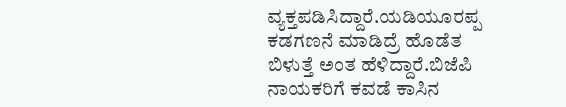ವ್ಯಕ್ತಪಡಿಸಿದ್ದಾರೆ.ಯಡಿಯೂರಪ್ಪ ಕಡಗಣನೆ ಮಾಡಿದ್ರೆ ಹೊಡೆತ ಬಿಳುತ್ತೆ ಅಂತ ಹೆಳಿದ್ದಾರೆ.ಬಿಜೆಪಿ ನಾಯಕರಿಗೆ ಕವಡೆ ಕಾಸಿನ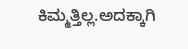ಕಿಮ್ಮತ್ತಿಲ್ಲ.ಅದಕ್ಕಾಗಿ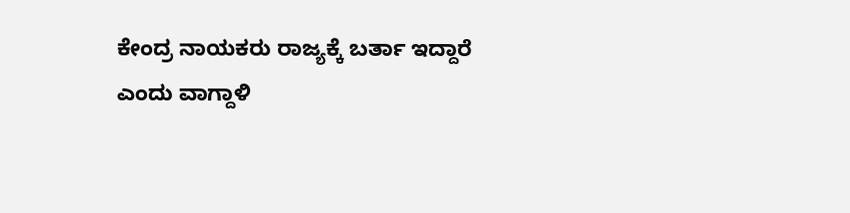ಕೇಂದ್ರ ನಾಯಕರು ರಾಜ್ಯಕ್ಕೆ ಬರ್ತಾ ಇದ್ದಾರೆ ಎಂದು ವಾಗ್ದಾಳಿ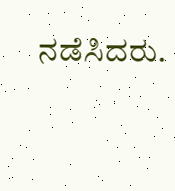ನಡೆಸಿದರು.